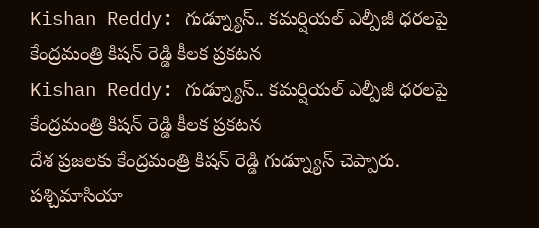Kishan Reddy: గుడ్న్యూస్.. కమర్షియల్ ఎల్పీజీ ధరలపై కేంద్రమంత్రి కిషన్ రెడ్డి కీలక ప్రకటన
Kishan Reddy: గుడ్న్యూస్.. కమర్షియల్ ఎల్పీజీ ధరలపై కేంద్రమంత్రి కిషన్ రెడ్డి కీలక ప్రకటన
దేశ ప్రజలకు కేంద్రమంత్రి కిషన్ రెడ్డి గుడ్న్యూస్ చెప్పారు. పశ్చిమాసియా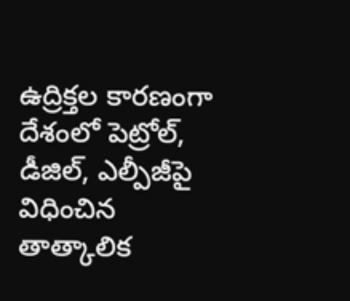ఉద్రిక్తల కారణంగా దేశంలో పెట్రోల్, డీజిల్, ఎల్పీజీపై విధించిన తాత్కాలిక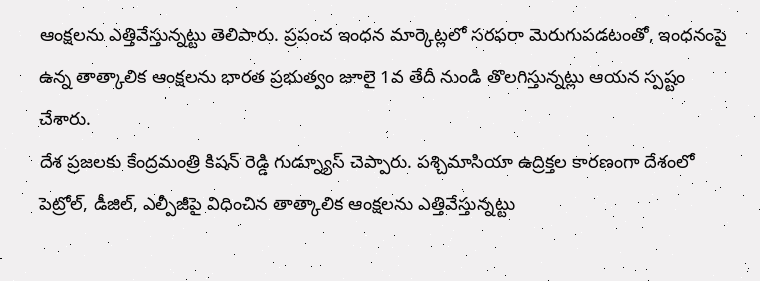ఆంక్షలను ఎత్తివేస్తున్నట్టు తెలిపారు. ప్రపంచ ఇంధన మార్కెట్లలో సరఫరా మెరుగుపడటంతో, ఇంధనంపై ఉన్న తాత్కాలిక ఆంక్షలను భారత ప్రభుత్వం జూలై 1వ తేదీ నుండి తొలగిస్తున్నట్లు ఆయన స్పష్టం చేశారు.
దేశ ప్రజలకు కేంద్రమంత్రి కిషన్ రెడ్డి గుడ్న్యూస్ చెప్పారు. పశ్చిమాసియా ఉద్రిక్తల కారణంగా దేశంలో పెట్రోల్, డీజిల్, ఎల్పీజీపై విధించిన తాత్కాలిక ఆంక్షలను ఎత్తివేస్తున్నట్టు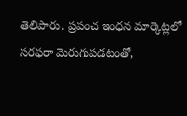తెలిపారు. ప్రపంచ ఇంధన మార్కెట్లలో సరఫరా మెరుగుపడటంతో,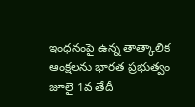ఇంధనంపై ఉన్న తాత్కాలిక ఆంక్షలను భారత ప్రభుత్వం జూలై 1వ తేదీ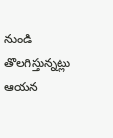నుండి తొలగిస్తున్నట్లు ఆయన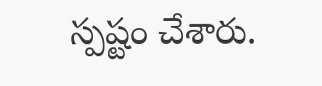స్పష్టం చేశారు.